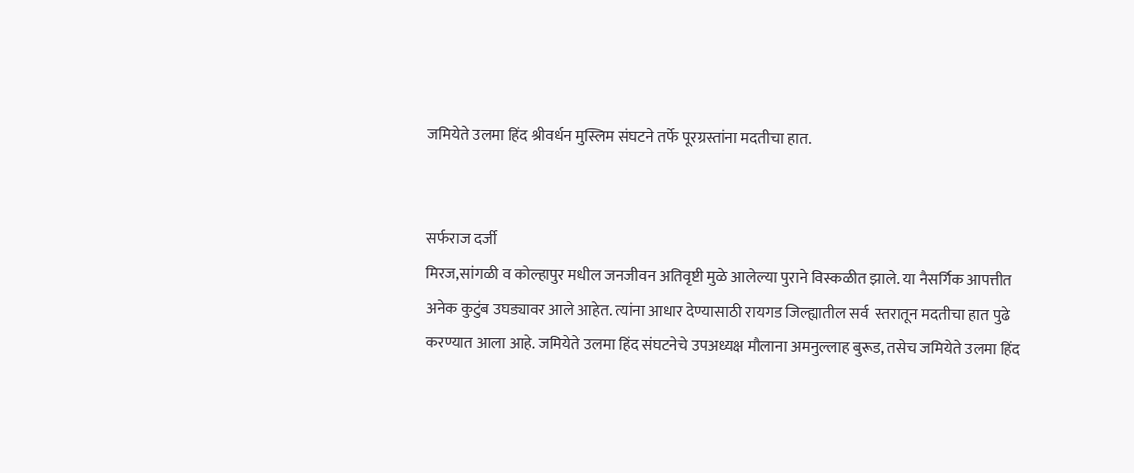जमियेते उलमा हिंद श्रीवर्धन मुस्लिम संघटने तर्फे पूरग्रस्तांना मदतीचा हात.


सर्फराज दर्जी
मिरज,सांगळी व कोल्हापुर मधील जनजीवन अतिवृष्टी मुळे आलेल्या पुराने विस्कळीत झाले. या नैसर्गिक आपत्तीत अनेक कुटुंब उघड्यावर आले आहेत. त्यांना आधार देण्यासाठी रायगड जिल्ह्यातील सर्व  स्तरातून मदतीचा हात पुढे करण्यात आला आहे. जमियेते उलमा हिंद संघटनेचे उपअध्यक्ष मौलाना अमनुल्लाह बुरूड, तसेच जमियेते उलमा हिंद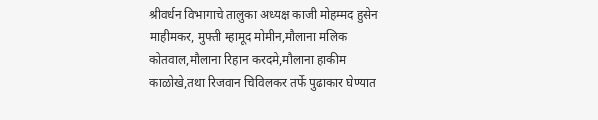श्रीवर्धन विभागाचे तालुका अध्यक्ष काजी मोहम्मद हुसेन माहीमकर, मुफ्ती म्हामूद मोमीन,मौलाना मलिक कोतवाल,मौलाना रिहान करदमे,मौलाना हाकीम काळोखे,तथा रिजवान चिविलकर तर्फे पुढाकार घेण्यात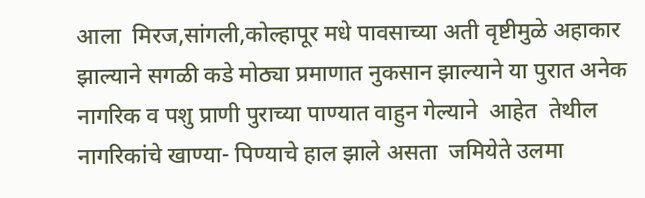आला  मिरज,सांगली,कोल्हापूर मधे पावसाच्या अती वृष्टीमुळे अहाकार झाल्याने सगळी कडे मोठ्या प्रमाणात नुकसान झाल्याने या पुरात अनेक  नागरिक व पशु प्राणी पुराच्या पाण्यात वाहुन गेल्याने  आहेत  तेथील नागरिकांचे खाण्या- पिण्याचे हाल झाले असता  जमियेते उलमा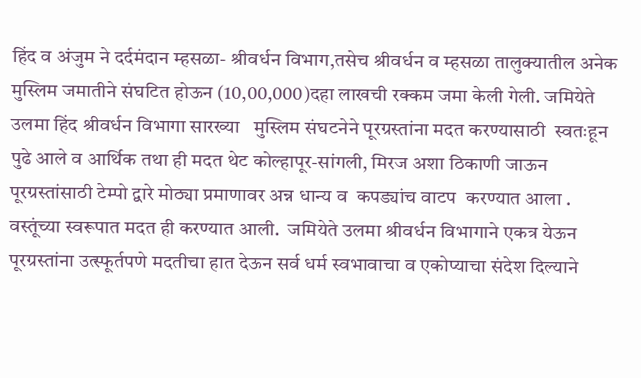हिंद व अंजुम ने दर्दमंदान म्हसळा- श्रीवर्धन विभाग,तसेच श्रीवर्धन व म्हसळा तालुक्यातील अनेक मुस्लिम जमातीने संघटित होऊन (10,00,000)दहा लाखची रक्कम जमा केली गेली. जमियेते उलमा हिंद श्रीवर्धन विभागा सारख्या   मुस्लिम संघटनेने पूरग्रस्तांना मदत करण्यासाठी  स्वतःहून पुढे आले व आर्थिक तथा ही मदत थेट कोल्हापूर-सांगली, मिरज अशा ठिकाणी जाऊन पूरग्रस्तांसाठी टेम्पो द्वारे मोठ्या प्रमाणावर अन्न धान्य व  कपड्यांच वाटप  करण्यात आला . वस्तूंच्या स्वरूपात मदत ही करण्यात आली.  जमियेते उलमा श्रीवर्धन विभागाने एकत्र येऊन पूरग्रस्तांना उत्स्फूर्तपणे मदतीचा हात देऊन सर्व धर्म स्वभावाचा व एकोप्याचा संदेश दिल्याने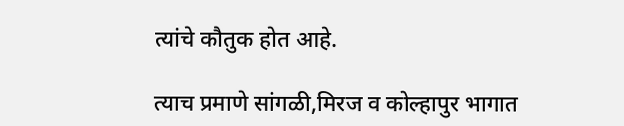त्यांचे कौतुक होत आहे.

त्याच प्रमाणे सांगळी,मिरज व कोल्हापुर भागात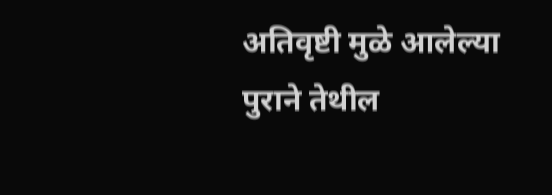अतिवृष्टी मुळे आलेल्या पुराने तेथील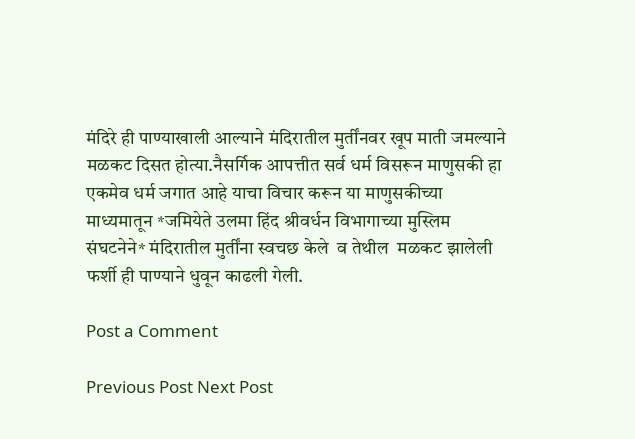मंदिरे ही पाण्याखाली आल्याने मंदिरातील मुर्तींनवर खूप माती जमल्याने मळकट दिसत होत्या.नैसर्गिक आपत्तीत सर्व धर्म विसरून माणुसकी हा एकमेव धर्म जगात आहे याचा विचार करून या माणुसकीच्या माध्यमातून *जमियेते उलमा हिंद श्रीवर्धन विभागाच्या मुस्लिम संघटनेने* मंदिरातील मुर्तींना स्वचछ केले  व तेथील  मळकट झालेली फर्शी ही पाण्याने धुवून काढली गेली.

Post a Comment

Previous Post Next Post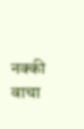नक्की वाचा